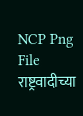NCP Png File
राष्ट्रवादीच्या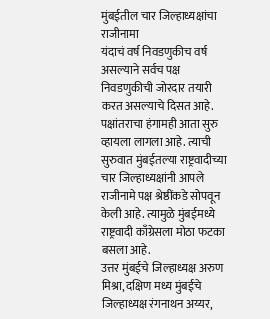मुंबईतील चार जिल्हाध्यक्षांचा राजीनामा
यंदाचं वर्ष निवडणुकीच वर्ष असल्याने सर्वच पक्ष निवडणुकीची जोरदार तयारी करत असल्याचे दिसत आहे. पक्षांतराचा हंगामही आता सुरु व्हायला लागला आहे. त्याची सुरुवात मुंबईतल्या राष्ट्रवादीच्या चार जिल्हाध्यक्षांनी आपले राजीनामे पक्ष श्रेष्ठींकडे सोपवून केली आहे. त्यामुळे मुंबईमध्ये राष्ट्रवादी काँग्रेसला मोठा फटका बसला आहे.
उत्तर मुंबईचे जिल्हाध्यक्ष अरुण मिश्रा, दक्षिण मध्य मुंबईचे जिल्हाध्यक्ष रंगनाथन अय्यर,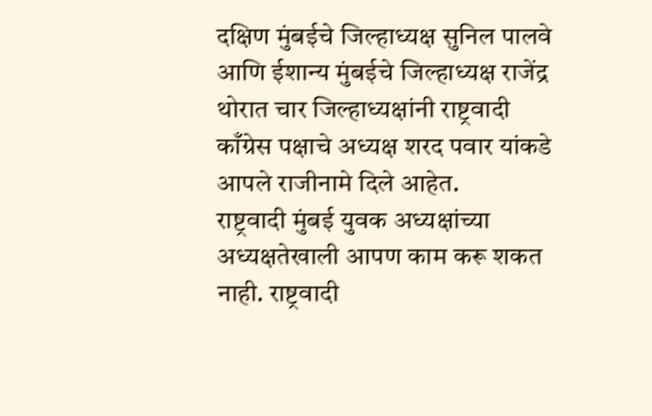दक्षिण मुंबईचे जिल्हाध्यक्ष सुनिल पालवे आणि ईशान्य मुंबईचे जिल्हाध्यक्ष राजेंद्र थोरात चार जिल्हाध्यक्षांनी राष्ट्रवादी काँग्रेस पक्षाचे अध्यक्ष शरद पवार यांकडे आपले राजीनामे दिले आहेत.
राष्ट्रवादी मुंबई युवक अध्यक्षांच्या अध्यक्षतेखाली आपण काम करू शकत नाही. राष्ट्रवादी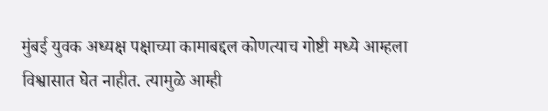मुंबई युवक अध्यक्ष पक्षाच्या कामाबद्दल कोणत्याच गोष्टी मध्ये आम्हला विश्वासात घेत नाहीत. त्यामुळे आम्ही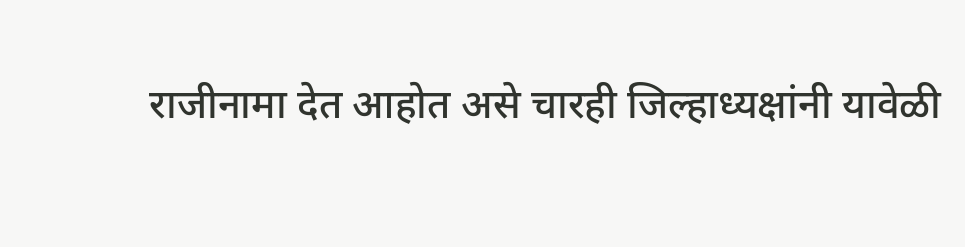राजीनामा देत आहोत असे चारही जिल्हाध्यक्षांनी यावेळी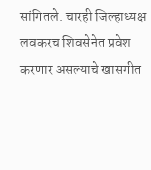सांगितले. चारही जिल्हाध्यक्ष लवकरच शिवसेनेत प्रवेश करणार असल्याचे खासगीत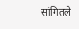सांगितले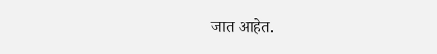जात आहेत.